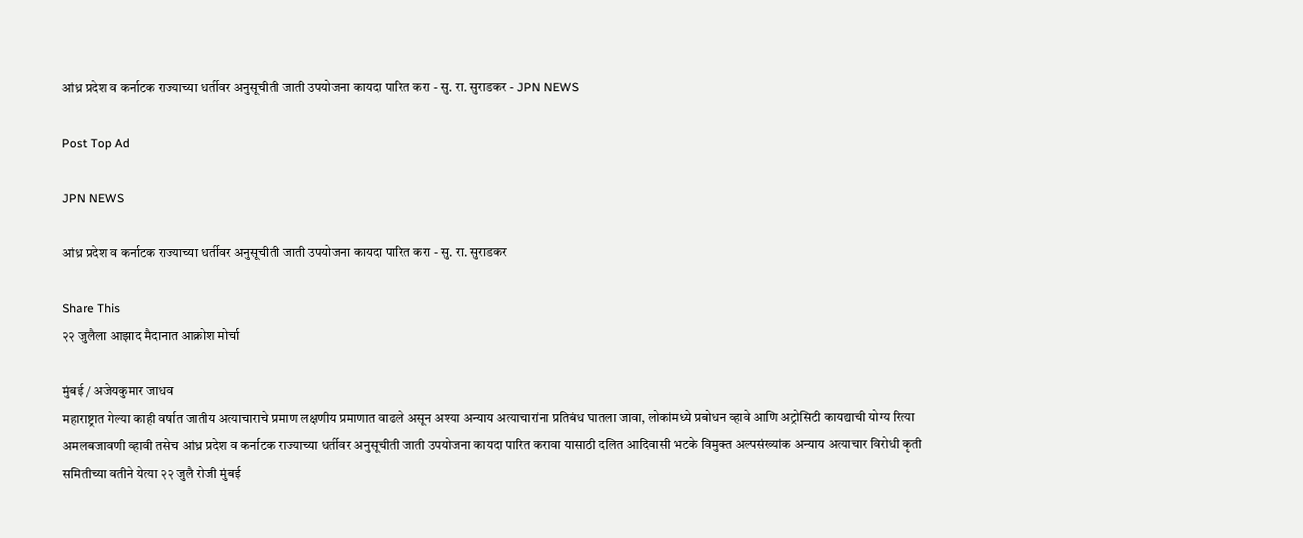आंध्र प्रदेश व कर्नाटक राज्याच्या धर्तीवर अनुसूचीती जाती उपयोजना कायदा पारित करा - सु. रा. सुराडकर - JPN NEWS

Post Top Ad

JPN NEWS

आंध्र प्रदेश व कर्नाटक राज्याच्या धर्तीवर अनुसूचीती जाती उपयोजना कायदा पारित करा - सु. रा. सुराडकर

Share This
२२ जुलैला आझाद मैदानात आक्रोश मोर्चा

मुंबई / अजेयकुमार जाधव
महाराष्ट्रात गेल्या काही वर्षात जातीय अत्याचाराचे प्रमाण लक्षणीय प्रमाणात वाढले असून अश्या अन्याय अत्याचारांना प्रतिबंध घातला जावा, लोकांमध्ये प्रबोधन व्हावे आणि अट्रोसिटी कायद्याची योग्य रित्या अमलबजावणी व्हावी तसेच आंध्र प्रदेश व कर्नाटक राज्याच्या धर्तीवर अनुसूचीती जाती उपयोजना कायदा पारित करावा यासाठी दलित आदिवासी भटके विमुक्त अल्पसंख्यांक अन्याय अत्याचार विरोधी कृती समितीच्या वतीने येत्या २२ जुलै रोजी मुंबई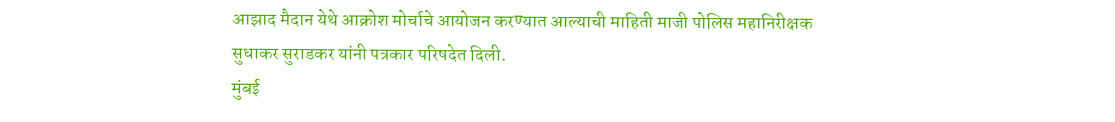आझाद मैदान येथे आक्रोश मोर्चाचे आयोजन करण्यात आल्याची माहिती माजी पोलिस महानिरीक्षक सुधाकर सुराडकर यांनी पत्रकार परिषदेत दिली.
मुंबई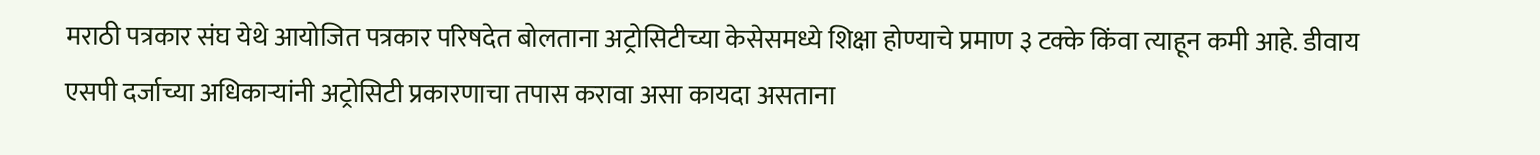मराठी पत्रकार संघ येथे आयोजित पत्रकार परिषदेत बोलताना अट्रोसिटीच्या केसेसमध्ये शिक्षा होण्याचे प्रमाण ३ टक्के किंवा त्याहून कमी आहे. डीवाय एसपी दर्जाच्या अधिकाऱ्यांनी अट्रोसिटी प्रकारणाचा तपास करावा असा कायदा असताना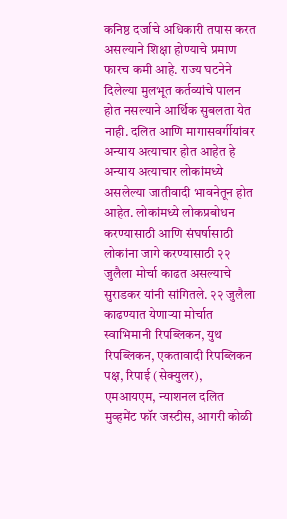कनिष्ठ दर्जाचे अधिकारी तपास करत असल्याने शिक्षा होण्याचे प्रमाण फारच कमी आहे. राज्य घटनेने दिलेल्या मुलभूत कर्तव्यांचे पालन होत नसल्याने आर्थिक सुबलता येत नाही. दलित आणि मागासवर्गीयांवर अन्याय अत्याचार होत आहेत हे अन्याय अत्याचार लोकांमध्ये असलेल्या जातीवादी भावनेतून होत आहेत. लोकांमध्ये लोकप्रबोधन करण्यासाठी आणि संघर्षासाठी लोकांना जागे करण्यासाठी २२ जुलैला मोर्चा काढत असल्याचे सुराडकर यांनी सांगितले. २२ जुलैला काढण्यात येणाऱ्या मोर्चात स्वाभिमानी रिपब्लिकन, युथ रिपब्लिकन, एकतावादी रिपब्लिकन पक्ष, रिपाई (सेक्युलर), एमआयएम, न्याशनल दलित मुव्हमेंट फॉर जस्टीस, आगरी कोळी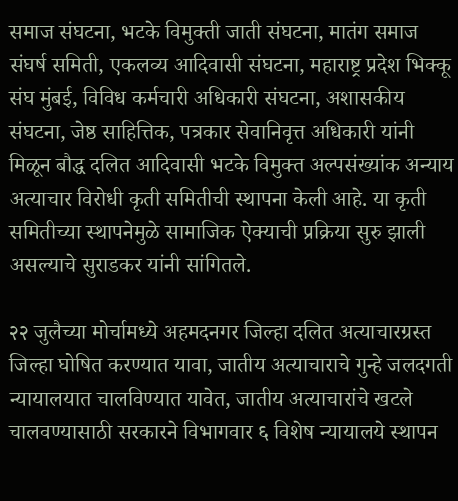समाज संघटना, भटके विमुक्ती जाती संघटना, मातंग समाज संघर्ष समिती, एकलव्य आदिवासी संघटना, महाराष्ट्र प्रदेश भिक्कू संघ मुंबई, विविध कर्मचारी अधिकारी संघटना, अशासकीय संघटना, जेष्ठ साहित्तिक, पत्रकार सेवानिवृत्त अधिकारी यांनी मिळून बौद्ध दलित आदिवासी भटके विमुक्त अल्पसंख्यांक अन्याय अत्याचार विरोधी कृती समितीची स्थापना केली आहे. या कृती समितीच्या स्थापनेमुळे सामाजिक ऐक्याची प्रक्रिया सुरु झाली असल्याचे सुराडकर यांनी सांगितले.

२२ जुलैच्या मोर्चामध्ये अहमदनगर जिल्हा दलित अत्याचारग्रस्त जिल्हा घोषित करण्यात यावा, जातीय अत्याचाराचे गुन्हे जलदगती न्यायालयात चालविण्यात यावेत, जातीय अत्याचारांचे खटले चालवण्यासाठी सरकारने विभागवार ६ विशेष न्यायालये स्थापन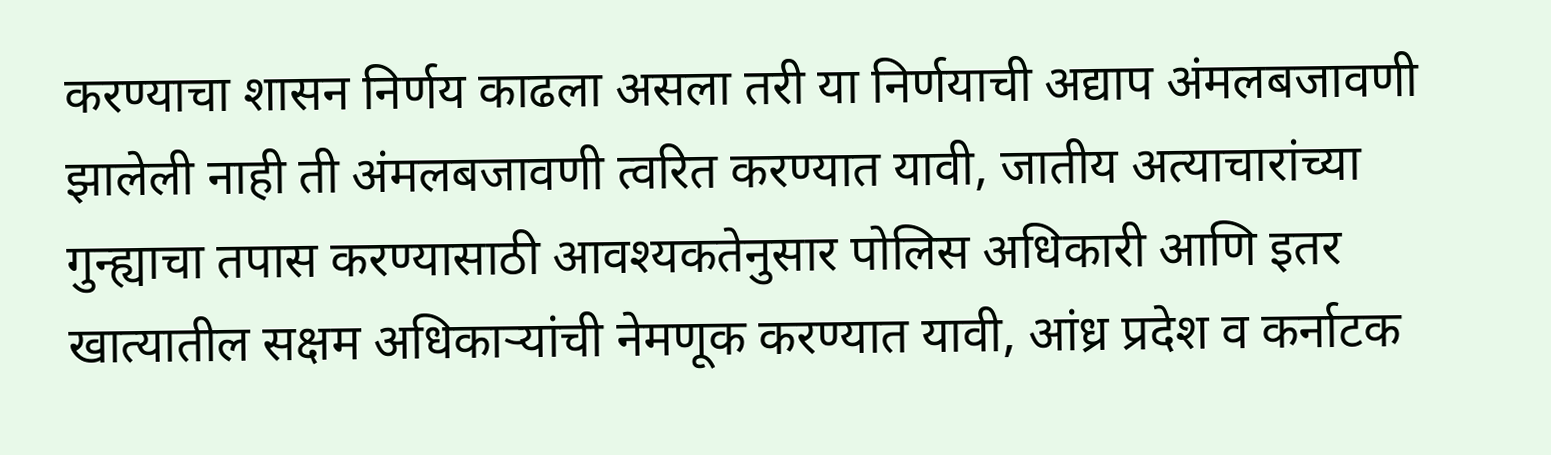करण्याचा शासन निर्णय काढला असला तरी या निर्णयाची अद्याप अंमलबजावणी झालेली नाही ती अंमलबजावणी त्वरित करण्यात यावी, जातीय अत्याचारांच्या गुन्ह्याचा तपास करण्यासाठी आवश्यकतेनुसार पोलिस अधिकारी आणि इतर खात्यातील सक्षम अधिकाऱ्यांची नेमणूक करण्यात यावी, आंध्र प्रदेश व कर्नाटक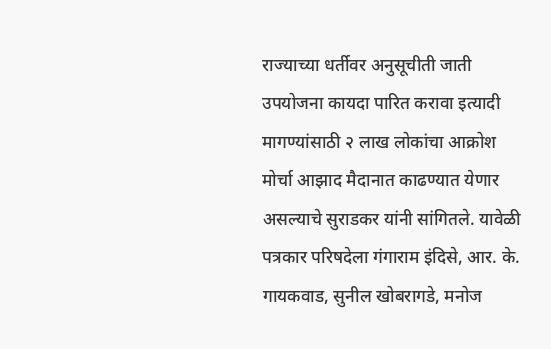राज्याच्या धर्तीवर अनुसूचीती जाती उपयोजना कायदा पारित करावा इत्यादी मागण्यांसाठी २ लाख लोकांचा आक्रोश  मोर्चा आझाद मैदानात काढण्यात येणार असल्याचे सुराडकर यांनी सांगितले. यावेळी पत्रकार परिषदेला गंगाराम इंदिसे, आर. के. गायकवाड, सुनील खोबरागडे, मनोज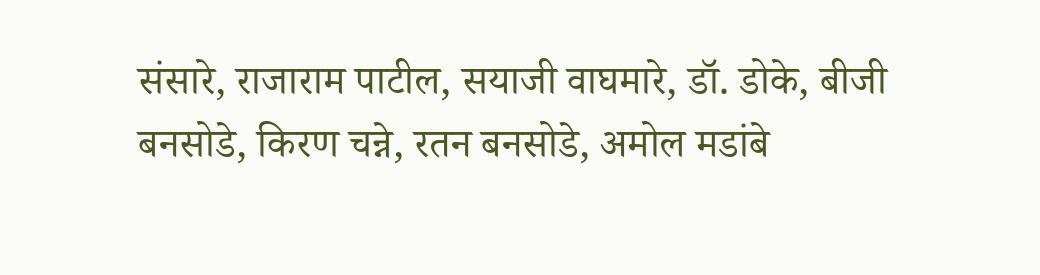संसारे, राजाराम पाटील, सयाजी वाघमारे, डॉ. डोके, बीजी बनसोडे, किरण चन्ने, रतन बनसोडे, अमोल मडांबे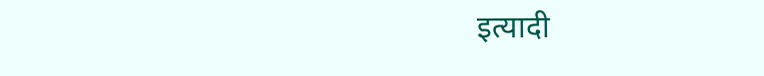इत्यादी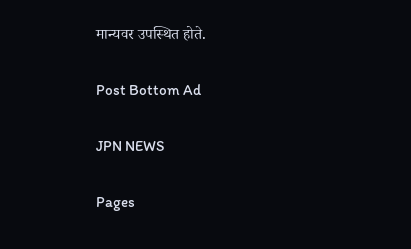मान्यवर उपस्थित होते.

Post Bottom Ad

JPN NEWS

Pages